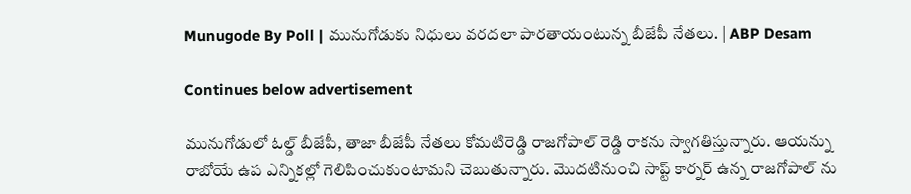Munugode By Poll | మునుగోడుకు నిధులు వరదలా పారతాయంటున్న బీజేపీ నేతలు. | ABP Desam

Continues below advertisement

మునుగోడులో ఓల్డ్ బీజేపీ, తాజా బీజేపీ నేతలు కోమటిరెడ్డి రాజగోపాల్ రెడ్డి రాకను స్వాగతిస్తున్నారు. ఆయన్ను రాబోయే ఉప ఎన్నికల్లో గెలిపించుకుంటామని చెబుతున్నారు. మొదటినుంచి సాప్ట్ కార్నర్ ఉన్న రాజగోపాల్ ను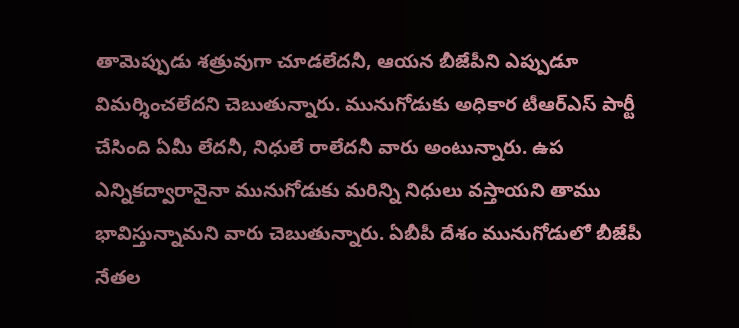తామెప్పుడు శత్రువుగా చూడలేదనీ, ఆయన బీజేపీని ఎప్పుడూ విమర్శించలేదని చెబుతున్నారు. మునుగోడుకు అధికార టీఆర్ఎస్ పార్టీ చేసింది ఏమీ లేదనీ, నిధులే రాలేదనీ వారు అంటున్నారు. ఉప ఎన్నికద్వారానైనా మునుగోడుకు మరిన్ని నిధులు వస్తాయని తాము భావిస్తున్నామని వారు చెబుతున్నారు. ఏబీపీ దేశం మునుగోడులో బీజేపీ నేతల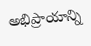అభిప్రాయాన్ని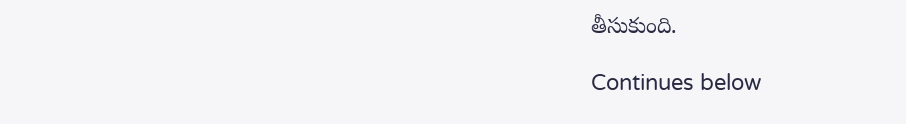తీసుకుంది.

Continues below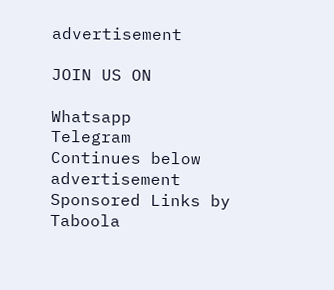advertisement

JOIN US ON

Whatsapp
Telegram
Continues below advertisement
Sponsored Links by Taboola